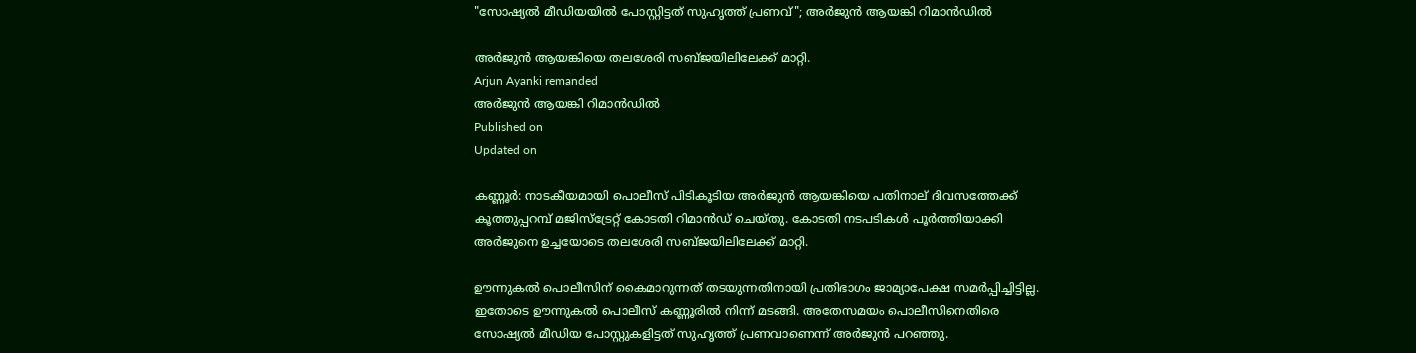"സോഷ്യൽ മീഡിയയിൽ പോസ്റ്റിട്ടത് സുഹൃത്ത് പ്രണവ്"; അർജുൻ ആയങ്കി റിമാൻഡിൽ

അർജുൻ ആയങ്കിയെ തലശേരി സബ്ജയിലിലേക്ക് മാറ്റി.
Arjun Ayanki remanded
അർജുൻ ആയങ്കി റിമാൻഡിൽ
Published on
Updated on

കണ്ണൂർ: നാടകീയമായി പൊലീസ് പിടികൂടിയ അർജുൻ ആയങ്കിയെ പതിനാല് ദിവസത്തേക്ക് കൂത്തുപ്പറമ്പ് മജിസ്ട്രേറ്റ് കോടതി റിമാൻഡ് ചെയ്തു. കോടതി നടപടികൾ പൂർത്തിയാക്കി അർജുനെ ഉച്ചയോടെ തലശേരി സബ്ജയിലിലേക്ക് മാറ്റി.

ഊന്നുകൽ പൊലീസിന് കൈമാറുന്നത് തടയുന്നതിനായി പ്രതിഭാഗം ജാമ്യാപേക്ഷ സമർപ്പിച്ചിട്ടില്ല. ഇതോടെ ഊന്നുകൽ പൊലീസ് കണ്ണൂരിൽ നിന്ന് മടങ്ങി. അതേസമയം പൊലീസിനെതിരെ സോഷ്യൽ മീഡിയ പോസ്റ്റുകളിട്ടത് സുഹൃത്ത് പ്രണവാണെന്ന് അർജുൻ പറഞ്ഞു.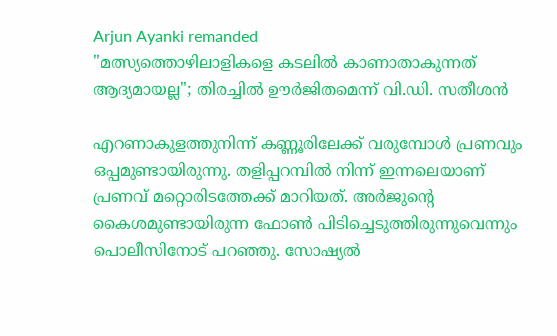Arjun Ayanki remanded
"മത്സ്യത്തൊഴിലാളികളെ കടലിൽ കാണാതാകുന്നത് ആദ്യമായല്ല"; തിരച്ചിൽ ഊർജിതമെന്ന് വി.ഡി. സതീശൻ

എറണാകുളത്തുനിന്ന് കണ്ണൂരിലേക്ക് വരുമ്പോൾ പ്രണവും ഒപ്പമുണ്ടായിരുന്നു. തളിപ്പറമ്പിൽ നിന്ന് ഇന്നലെയാണ് പ്രണവ് മറ്റൊരിടത്തേക്ക് മാറിയത്. അർജുൻ്റെ കൈശമുണ്ടായിരുന്ന ഫോൺ പിടിച്ചെടുത്തിരുന്നുവെന്നും പൊലീസിനോട് പറഞ്ഞു. സോഷ്യൽ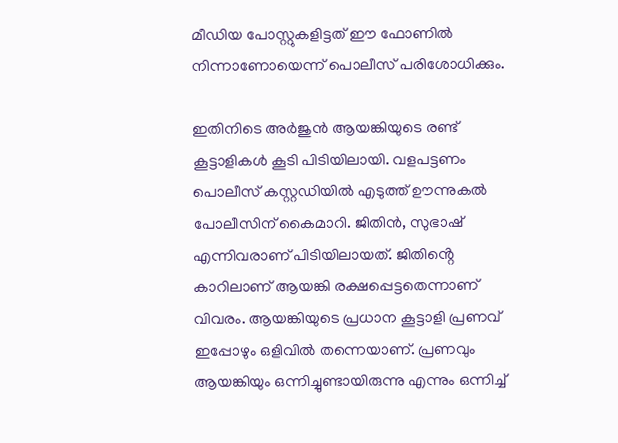മീഡിയ പോസ്റ്റുകളിട്ടത് ഈ ഫോണിൽ നിന്നാണോയെന്ന് പൊലീസ് പരിശോധിക്കും.

ഇതിനിടെ അർജുൻ ആയങ്കിയുടെ രണ്ട് കൂട്ടാളികൾ കൂടി പിടിയിലായി. വളപട്ടണം പൊലീസ് കസ്റ്റഡിയിൽ എടുത്ത് ഊന്നുകൽ പോലീസിന് കൈമാറി. ജിതിൻ, സുഭാഷ് എന്നിവരാണ് പിടിയിലായത്. ജിതിൻ്റെ കാറിലാണ് ആയങ്കി രക്ഷപ്പെട്ടതെന്നാണ് വിവരം. ആയങ്കിയുടെ പ്രധാന കൂട്ടാളി പ്രണവ് ഇപ്പോഴും ഒളിവിൽ തന്നെയാണ്. പ്രണവും ആയങ്കിയും ഒന്നിച്ചുണ്ടായിരുന്നു എന്നും ഒന്നിച്ച്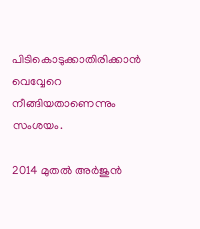പിടികൊടുക്കാതിരിക്കാൻ വെവ്വേറെ നീങ്ങിയതാണെന്നും സംശയം.

2014 മുതൽ അർജുൻ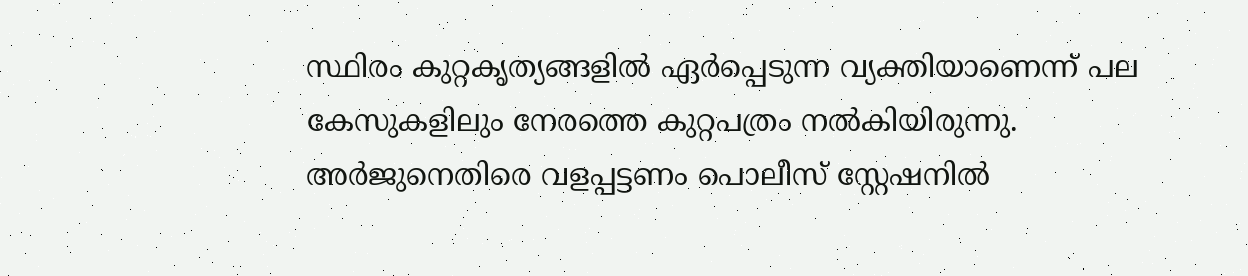സ്ഥിരം കുറ്റകൃത്യങ്ങളിൽ ഏർപ്പെടുന്ന വ്യക്തിയാണെന്ന് പല കേസുകളിലും നേരത്തെ കുറ്റപത്രം നൽകിയിരുന്നു. അർജുനെതിരെ വളപ്പട്ടണം പൊലീസ് സ്റ്റേഷനിൽ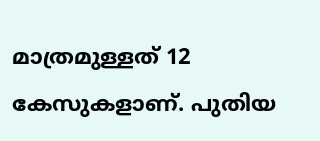മാത്രമുള്ളത് 12 കേസുകളാണ്. പുതിയ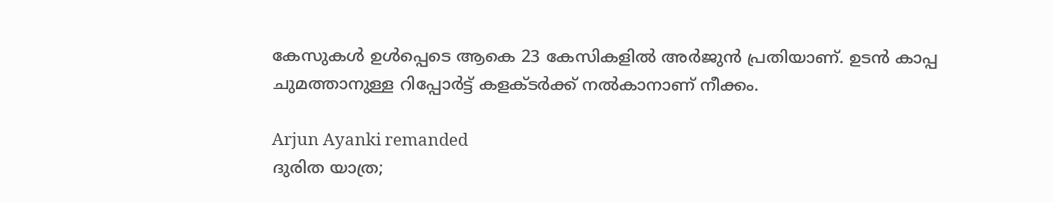കേസുകൾ ഉൾപ്പെടെ ആകെ 23 കേസികളിൽ അർജുൻ പ്രതിയാണ്. ഉടൻ കാപ്പ ചുമത്താനുള്ള റിപ്പോർട്ട്‌ കളക്ടർക്ക് നൽകാനാണ് നീക്കം.

Arjun Ayanki remanded
ദുരിത യാത്ര;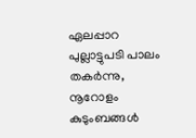ഏലപ്പാറ പുല്ലാട്ടുപടി പാലം തകർന്നു, നൂറോളം കുടുംബങ്ങൾ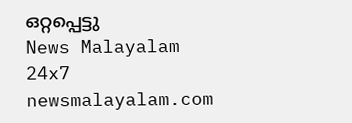ഒറ്റപ്പെട്ടു
News Malayalam 24x7
newsmalayalam.com